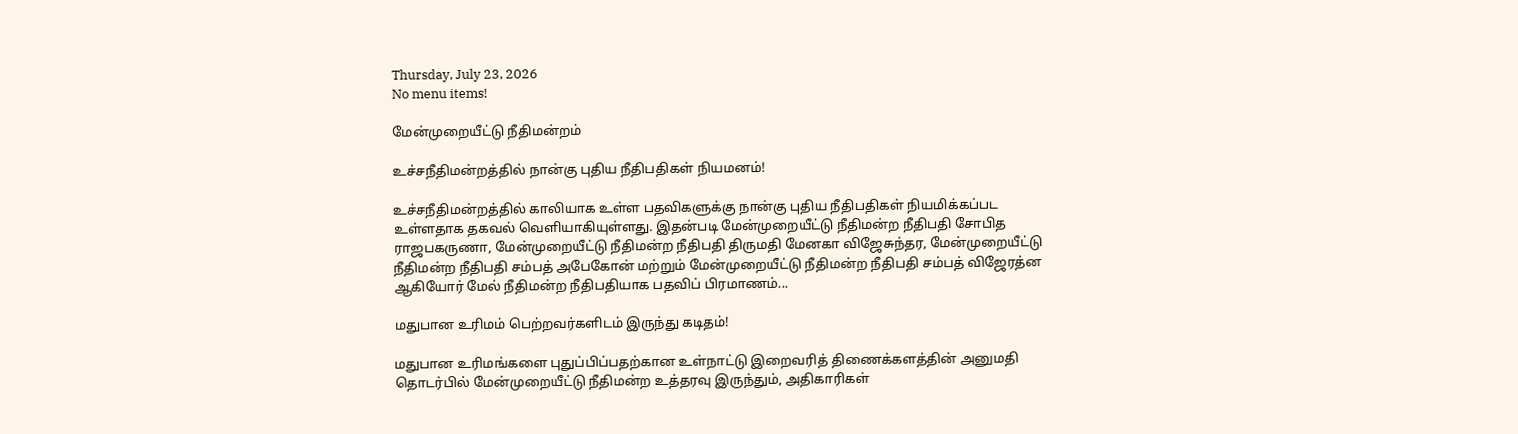Thursday, July 23, 2026
No menu items!

மேன்முறையீட்டு நீதிமன்றம்

உச்சநீதிமன்றத்தில் நான்கு புதிய நீதிபதிகள் நியமனம்!

உச்சநீதிமன்றத்தில் காலியாக உள்ள பதவிகளுக்கு நான்கு புதிய நீதிபதிகள் நியமிக்கப்பட உள்ளதாக தகவல் வெளியாகியுள்ளது. இதன்படி மேன்முறையீட்டு நீதிமன்ற நீதிபதி சோபித ராஜபகருணா, மேன்முறையீட்டு நீதிமன்ற நீதிபதி திருமதி மேனகா விஜேசுந்தர, மேன்முறையீட்டு நீதிமன்ற நீதிபதி சம்பத் அபேகோன் மற்றும் மேன்முறையீட்டு நீதிமன்ற நீதிபதி சம்பத் விஜேரத்ன ஆகியோர் மேல் நீதிமன்ற நீதிபதியாக பதவிப் பிரமாணம்...

மதுபான உரிமம் பெற்றவர்களிடம் இருந்து கடிதம்!

மதுபான உரிமங்களை புதுப்பிப்பதற்கான உள்நாட்டு இறைவரித் திணைக்களத்தின் அனுமதி தொடர்பில் மேன்முறையீட்டு நீதிமன்ற உத்தரவு இருந்தும், அதிகாரிகள்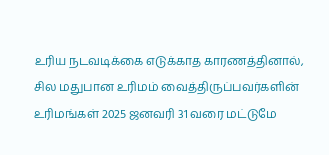உரிய நடவடிக்கை எடுக்காத காரணத்தினால், சில மதுபான உரிமம் வைத்திருப்பவர்களின் உரிமங்கள் 2025 ஜனவரி 31 வரை மட்டுமே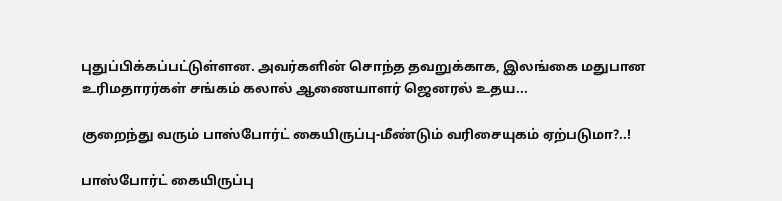புதுப்பிக்கப்பட்டுள்ளன. அவர்களின் சொந்த தவறுக்காக, இலங்கை மதுபான உரிமதாரர்கள் சங்கம் கலால் ஆணையாளர் ஜெனரல் உதய...

குறைந்து வரும் பாஸ்போர்ட் கையிருப்பு-மீண்டும் வரிசையுகம் ஏற்படுமா?..!

பாஸ்போர்ட் கையிருப்பு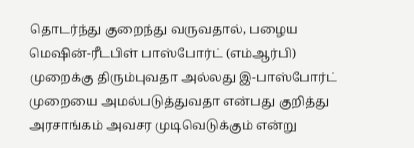தொடர்ந்து குறைந்து வருவதால், பழைய மெஷின்-ரீடபிள் பாஸ்போர்ட் (எம்ஆர்பி) முறைக்கு திரும்புவதா அல்லது இ-பாஸ்போர்ட் முறையை அமல்படுத்துவதா என்பது குறித்து அரசாங்கம் அவசர முடிவெடுக்கும் என்று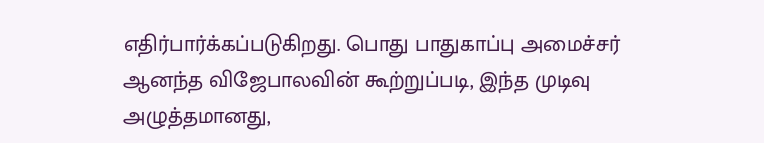எதிர்பார்க்கப்படுகிறது. பொது பாதுகாப்பு அமைச்சர் ஆனந்த விஜேபாலவின் கூற்றுப்படி, இந்த முடிவு அழுத்தமானது,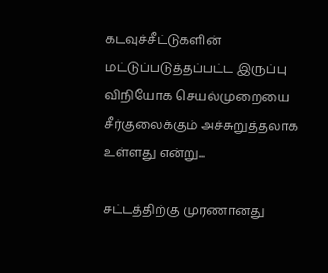கடவுச்சீட்டுகளின் மட்டுப்படுத்தப்பட்ட இருப்பு விநியோக செயல்முறையை சீர்குலைக்கும் அச்சுறுத்தலாக உள்ளது என்று...

சட்டத்திற்கு முரணானது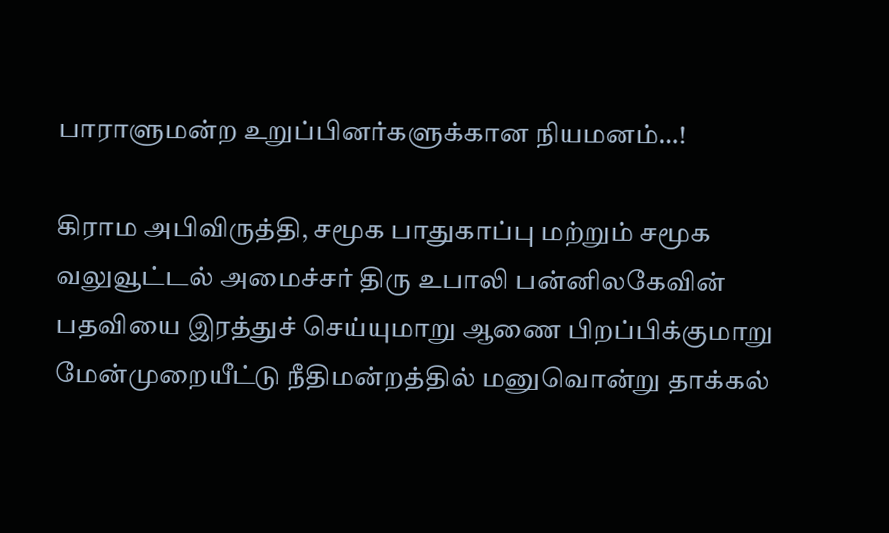பாராளுமன்ற உறுப்பினர்களுக்கான நியமனம்…!

கிராம அபிவிருத்தி, சமூக பாதுகாப்பு மற்றும் சமூக வலுவூட்டல் அமைச்சர் திரு உபாலி பன்னிலகேவின் பதவியை இரத்துச் செய்யுமாறு ஆணை பிறப்பிக்குமாறு மேன்முறையீட்டு நீதிமன்றத்தில் மனுவொன்று தாக்கல்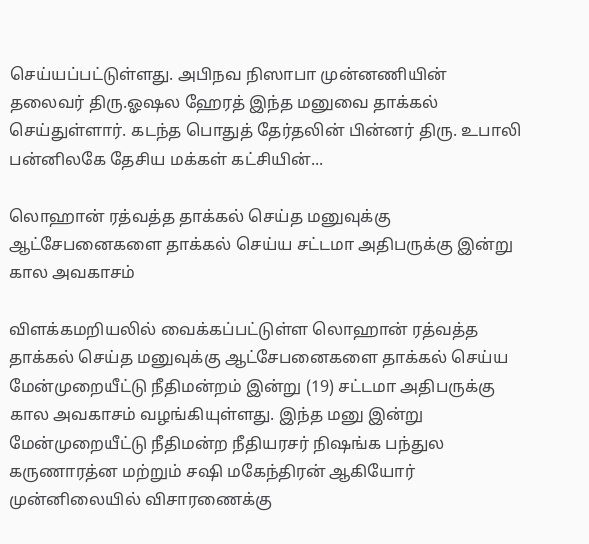செய்யப்பட்டுள்ளது. அபிநவ நிஸாபா முன்னணியின் தலைவர் திரு.ஓஷல ஹேரத் இந்த மனுவை தாக்கல் செய்துள்ளார். கடந்த பொதுத் தேர்தலின் பின்னர் திரு. உபாலி பன்னிலகே தேசிய மக்கள் கட்சியின்...

லொஹான் ரத்வத்த தாக்கல் செய்த மனுவுக்கு ஆட்சேபனைகளை தாக்கல் செய்ய சட்டமா அதிபருக்கு இன்று கால அவகாசம்

விளக்கமறியலில் வைக்கப்பட்டுள்ள லொஹான் ரத்வத்த தாக்கல் செய்த மனுவுக்கு ஆட்சேபனைகளை தாக்கல் செய்ய மேன்முறையீட்டு நீதிமன்றம் இன்று (19) சட்டமா அதிபருக்கு கால அவகாசம் வழங்கியுள்ளது. இந்த மனு இன்று மேன்முறையீட்டு நீதிமன்ற நீதியரசர் நிஷங்க பந்துல கருணாரத்ன மற்றும் சஷி மகேந்திரன் ஆகியோர் முன்னிலையில் விசாரணைக்கு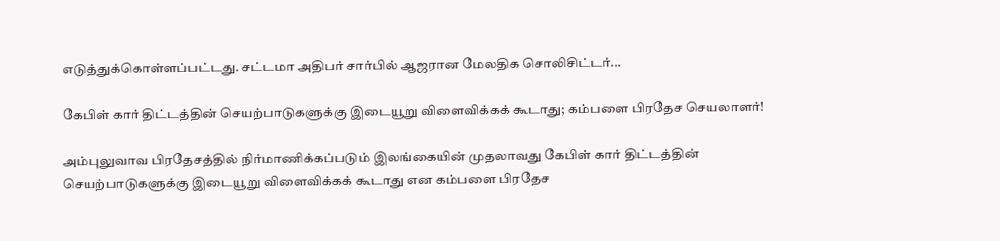எடுத்துக்கொள்ளப்பட்டது. சட்டமா அதிபர் சார்பில் ஆஜரான மேலதிக சொலிசிட்டர்...

கேபிள் கார் திட்டத்தின் செயற்பாடுகளுக்கு இடையூறு விளைவிக்கக் கூடாது; கம்பளை பிரதேச செயலாளர்!

அம்புலுவாவ பிரதேசத்தில் நிர்மாணிக்கப்படும் இலங்கையின் முதலாவது கேபிள் கார் திட்டத்தின் செயற்பாடுகளுக்கு இடையூறு விளைவிக்கக் கூடாது என கம்பளை பிரதேச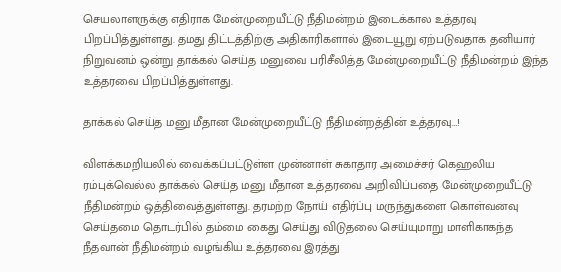செயலாளருக்கு எதிராக மேன்முறையீட்டு நீதிமன்றம் இடைக்கால உத்தரவு பிறப்பித்துள்ளது. தமது திட்டத்திற்கு அதிகாரிகளால் இடையூறு ஏற்படுவதாக தனியார் நிறுவனம் ஒன்று தாக்கல் செய்த மனுவை பரிசீலித்த மேன்முறையீட்டு நீதிமன்றம் இந்த உத்தரவை பிறப்பித்துள்ளது.

தாக்கல் செய்த மனு மீதான மேன்முறையீட்டு நீதிமன்றத்தின் உத்தரவு…!

விளக்கமறியலில் வைக்கப்பட்டுள்ள முன்னாள் சுகாதார அமைச்சர் கெஹலிய ரம்புக்வெல்ல தாக்கல் செய்த மனு மீதான உத்தரவை அறிவிப்பதை மேன்முறையீட்டு நீதிமன்றம் ஒத்திவைத்துள்ளது. தரமற்ற நோய் எதிர்ப்பு மருந்துகளை கொள்வனவு செய்தமை தொடர்பில் தம்மை கைது செய்து விடுதலை செய்யுமாறு மாளிகாகந்த நீதவான் நீதிமன்றம் வழங்கிய உத்தரவை இரத்து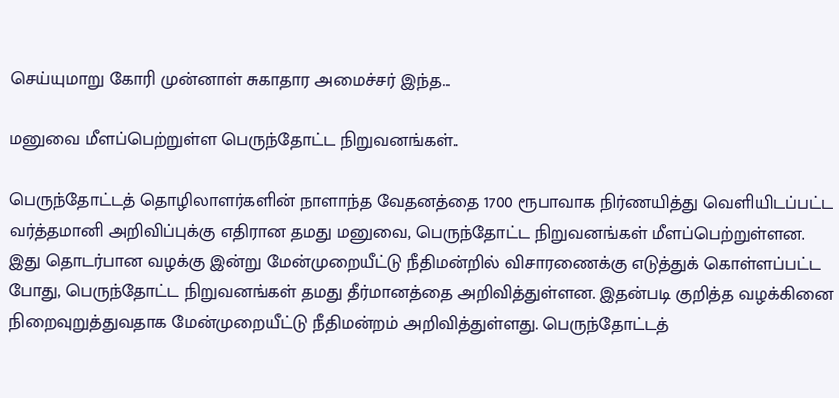செய்யுமாறு கோரி முன்னாள் சுகாதார அமைச்சர் இந்த...

மனுவை மீளப்பெற்றுள்ள பெருந்தோட்ட நிறுவனங்கள்..

பெருந்தோட்டத் தொழிலாளர்களின் நாளாந்த வேதனத்தை 1700 ரூபாவாக நிர்ணயித்து வெளியிடப்பட்ட வர்த்தமானி அறிவிப்புக்கு எதிரான தமது மனுவை, பெருந்தோட்ட நிறுவனங்கள் மீளப்பெற்றுள்ளன. இது தொடர்பான வழக்கு இன்று மேன்முறையீட்டு நீதிமன்றில் விசாரணைக்கு எடுத்துக் கொள்ளப்பட்ட போது, பெருந்தோட்ட நிறுவனங்கள் தமது தீர்மானத்தை அறிவித்துள்ளன. இதன்படி குறித்த வழக்கினை நிறைவுறுத்துவதாக மேன்முறையீட்டு நீதிமன்றம் அறிவித்துள்ளது. பெருந்தோட்டத்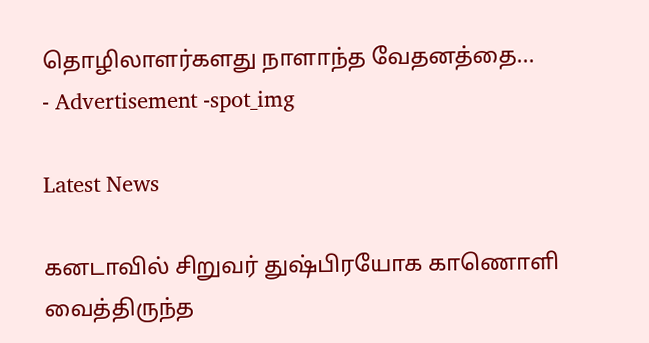தொழிலாளர்களது நாளாந்த வேதனத்தை...
- Advertisement -spot_img

Latest News

கனடாவில் சிறுவர் துஷ்பிரயோக காணொளி வைத்திருந்த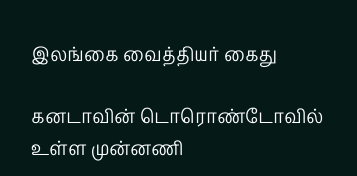இலங்கை வைத்தியர் கைது

கனடாவின் டொரொண்டோவில் உள்ள முன்னணி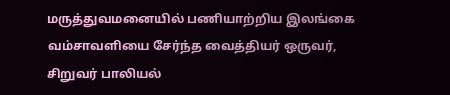மருத்துவமனையில் பணியாற்றிய இலங்கை வம்சாவளியை சேர்ந்த வைத்தியர் ஒருவர், சிறுவர் பாலியல்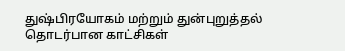துஷ்பிரயோகம் மற்றும் துன்புறுத்தல் தொடர்பான காட்சிகள்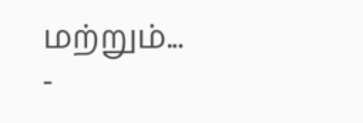மற்றும்...
-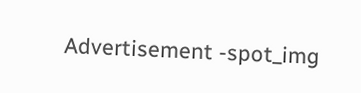Advertisement -spot_img